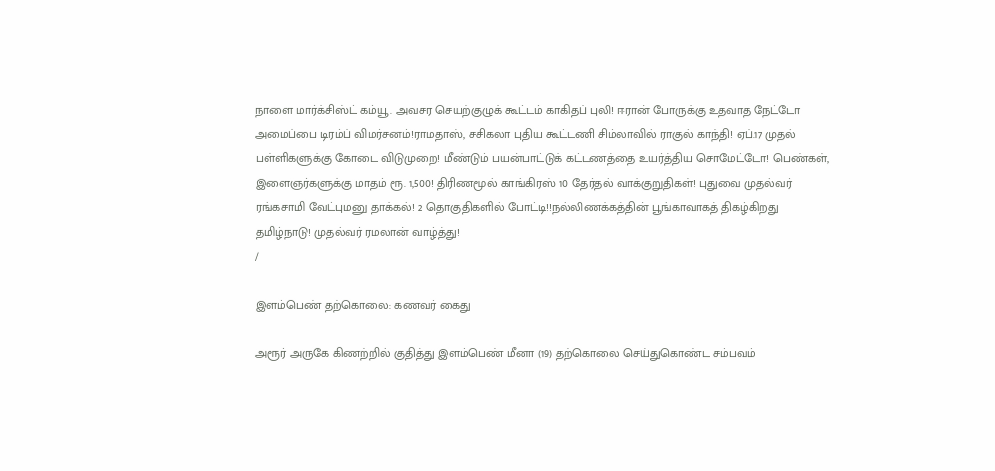நாளை மார்க்சிஸ்ட் கம்யூ. அவசர செயற்குழுக் கூட்டம் காகிதப் புலி! ஈரான் போருக்கு உதவாத நேட்டோ அமைப்பை டிரம்ப் விமர்சனம்!ராமதாஸ், சசிகலா புதிய கூட்டணி சிம்லாவில் ராகுல் காந்தி! ஏப்.17 முதல் பள்ளிகளுக்கு கோடை விடுமுறை! மீண்டும் பயன்பாட்டுக் கட்டணத்தை உயர்த்திய சொமேட்டோ! பெண்கள், இளைஞர்களுக்கு மாதம் ரூ. 1,500! திரிணமூல் காங்கிரஸ் 10 தேர்தல் வாக்குறுதிகள்! புதுவை முதல்வர் ரங்கசாமி வேட்புமனு தாக்கல்! 2 தொகுதிகளில் போட்டி!!நல்லிணக்கத்தின் பூங்காவாகத் திகழ்கிறது தமிழ்நாடு! முதல்வர் ரமலான் வாழ்த்து!
/

இளம்பெண் தற்கொலை: கணவர் கைது

அரூர் அருகே கிணற்றில் குதித்து இளம்பெண் மீனா (19) தற்கொலை செய்துகொண்ட சம்பவம்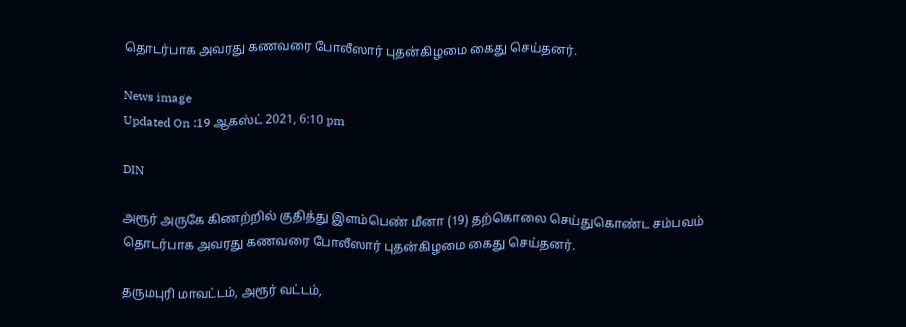தொடர்பாக அவரது கணவரை போலீஸார் புதன்கிழமை கைது செய்தனர்.

News image
Updated On :19 ஆகஸ்ட் 2021, 6:10 pm

DIN

அரூர் அருகே கிணற்றில் குதித்து இளம்பெண் மீனா (19) தற்கொலை செய்துகொண்ட சம்பவம் தொடர்பாக அவரது கணவரை போலீஸார் புதன்கிழமை கைது செய்தனர்.

தருமபுரி மாவட்டம், அரூர் வட்டம்,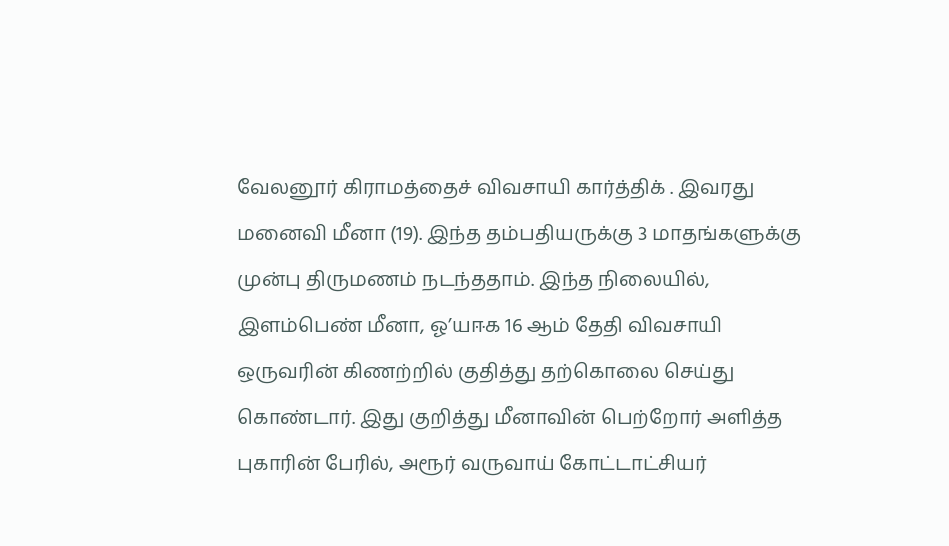வேலனூர் கிராமத்தைச் விவசாயி கார்த்திக் . இவரது மனைவி மீனா (19). இந்த தம்பதியருக்கு 3 மாதங்களுக்கு முன்பு திருமணம் நடந்ததாம். இந்த நிலையில், இளம்பெண் மீனா, ஓ’யஈக 16 ஆம் தேதி விவசாயி ஒருவரின் கிணற்றில் குதித்து தற்கொலை செய்து கொண்டார். இது குறித்து மீனாவின் பெற்றோர் அளித்த புகாரின் பேரில், அரூர் வருவாய் கோட்டாட்சியர்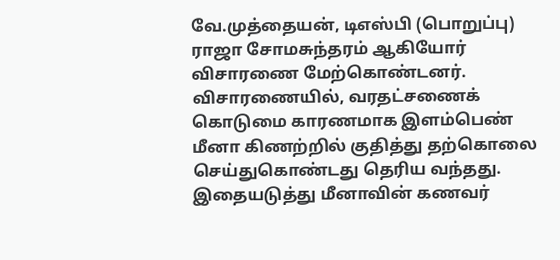வே.முத்தையன், டிஎஸ்பி (பொறுப்பு) ராஜா சோமசுந்தரம் ஆகியோர் விசாரணை மேற்கொண்டனர். விசாரணையில், வரதட்சணைக் கொடுமை காரணமாக இளம்பெண் மீனா கிணற்றில் குதித்து தற்கொலை செய்துகொண்டது தெரிய வந்தது. இதையடுத்து மீனாவின் கணவர்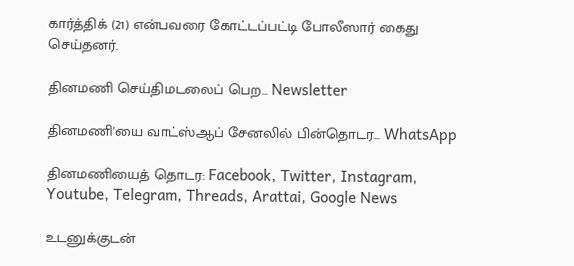கார்த்திக் (21) என்பவரை கோட்டப்பட்டி போலீஸார் கைது செய்தனர்.

தினமணி செய்திமடலைப் பெற... Newsletter

தினமணி'யை வாட்ஸ்ஆப் சேனலில் பின்தொடர... WhatsApp

தினமணியைத் தொடர: Facebook, Twitter, Instagram, Youtube, Telegram, Threads, Arattai, Google News

உடனுக்குடன்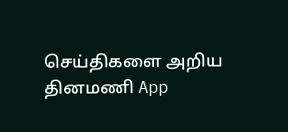செய்திகளை அறிய தினமணி App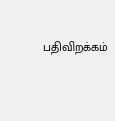பதிவிறக்கம்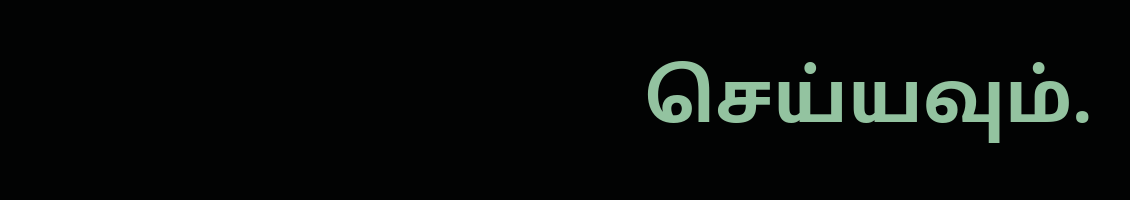செய்யவும்.